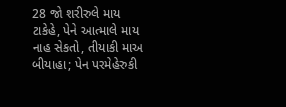28 જો શરીરુલે માય ટાકેહે, પેને આત્માલે માય નાહ સેકતો, તીયાકી માઅ બીયાહા; પેન પરમેહેરુકી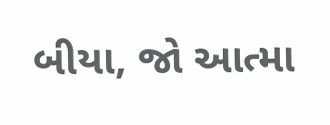બીયા, જો આત્મા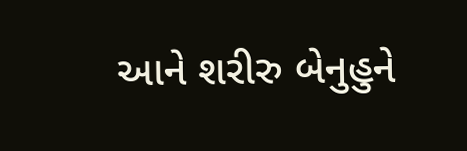આને શરીરુ બેનુહુને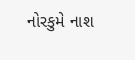નોરકુમે નાશ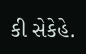કી સેકેહે.